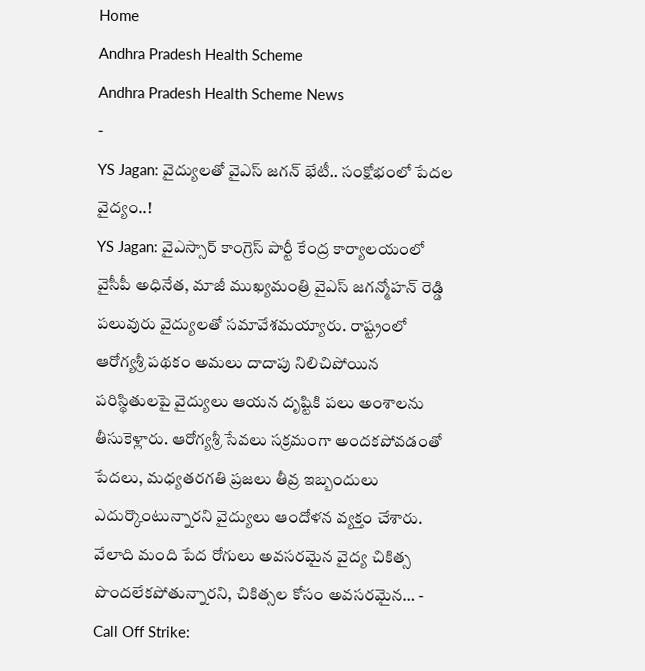Home
Andhra Pradesh Health Scheme
Andhra Pradesh Health Scheme News
-
YS Jagan: వైద్యులతో వైఎస్ జగన్ భేటీ.. సంక్షోభంలో పేదల వైద్యం..!
YS Jagan: వైఎస్సార్ కాంగ్రెస్ పార్టీ కేంద్ర కార్యాలయంలో వైసీపీ అధినేత, మాజీ ముఖ్యమంత్రి వైఎస్ జగన్మోహన్ రెడ్డి పలువురు వైద్యులతో సమావేశమయ్యారు. రాష్ట్రంలో ఆరోగ్యశ్రీ పథకం అమలు దాదాపు నిలిచిపోయిన పరిస్థితులపై వైద్యులు ఆయన దృష్టికి పలు అంశాలను తీసుకెళ్లారు. ఆరోగ్యశ్రీ సేవలు సక్రమంగా అందకపోవడంతో పేదలు, మధ్యతరగతి ప్రజలు తీవ్ర ఇబ్బందులు ఎదుర్కొంటున్నారని వైద్యులు ఆందోళన వ్యక్తం చేశారు. వేలాది మంది పేద రోగులు అవసరమైన వైద్య చికిత్స పొందలేకపోతున్నారని, చికిత్సల కోసం అవసరమైన… -
Call Off Strike: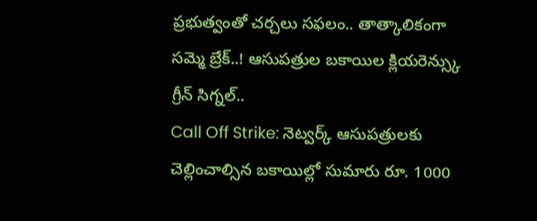ప్రభుత్వంతో చర్చలు సఫలం.. తాత్కాలికంగా సమ్మె బ్రేక్..! ఆసుపత్రుల బకాయిల క్లియరెన్స్కు గ్రీన్ సిగ్నల్..
Call Off Strike: నెట్వర్క్ ఆసుపత్రులకు చెల్లించాల్సిన బకాయిల్లో సుమారు రూ. 1000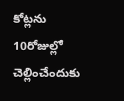కోట్లను 10రోజుల్లో చెల్లించేందుకు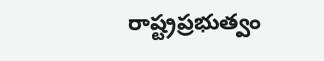రాష్ట్రప్రభుత్వం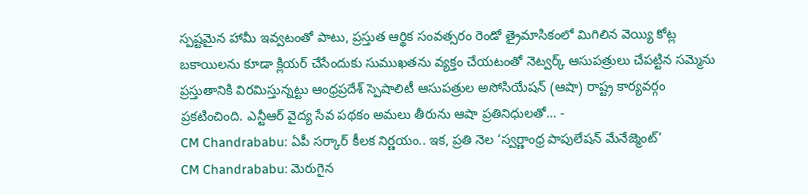స్పష్టమైన హామీ ఇవ్వటంతో పాటు, ప్రస్తుత ఆర్థిక సంవత్సరం రెండో త్రైమాసికంలో మిగిలిన వెయ్యి కోట్ల బకాయిలను కూడా క్లియర్ చేసేందుకు సుముఖతను వ్యక్తం చేయటంతో నెట్వర్క్ ఆసుపత్రులు చేపట్టిన సమ్మెను ప్రస్తుతానికి విరమిస్తున్నట్టు ఆంధ్రప్రదేశ్ స్పెషాలిటీ ఆసుపత్రుల అసోసియేషన్ (ఆషా) రాష్ట్ర కార్యవర్గం ప్రకటించింది. ఎన్టీఆర్ వైద్య సేవ పథకం అమలు తీరును ఆషా ప్రతినిధులతో… -
CM Chandrababu: ఏపీ సర్కార్ కీలక నిర్ణయం.. ఇక, ప్రతి నెల ‘స్వర్ణాంధ్ర పాపులేషన్ మేనేజ్మెంట్’
CM Chandrababu: మెరుగైన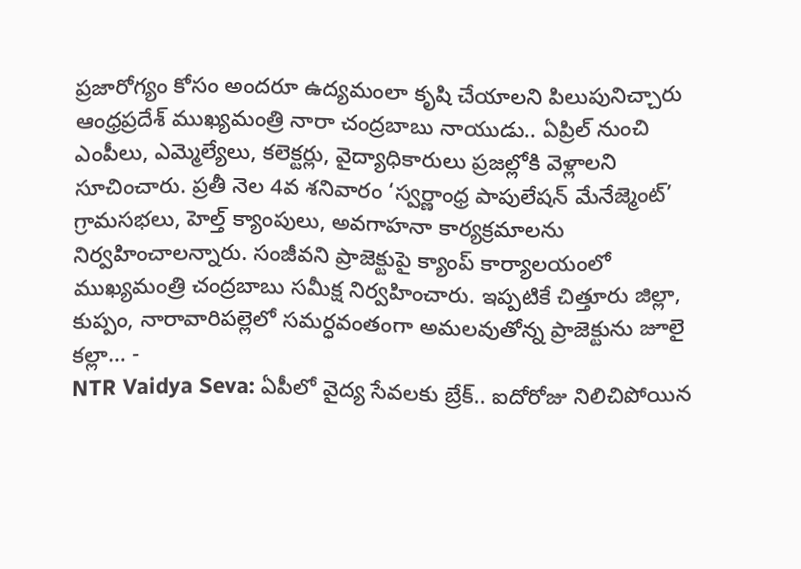ప్రజారోగ్యం కోసం అందరూ ఉద్యమంలా కృషి చేయాలని పిలుపునిచ్చారు ఆంధ్రప్రదేశ్ ముఖ్యమంత్రి నారా చంద్రబాబు నాయుడు.. ఏప్రిల్ నుంచి ఎంపీలు, ఎమ్మెల్యేలు, కలెక్టర్లు, వైద్యాధికారులు ప్రజల్లోకి వెళ్లాలని సూచించారు. ప్రతీ నెల 4వ శనివారం ‘స్వర్ణాంధ్ర పాపులేషన్ మేనేజ్మెంట్’ గ్రామసభలు, హెల్త్ క్యాంపులు, అవగాహనా కార్యక్రమాలను నిర్వహించాలన్నారు. సంజీవని ప్రాజెక్టుపై క్యాంప్ కార్యాలయంలో ముఖ్యమంత్రి చంద్రబాబు సమీక్ష నిర్వహించారు. ఇప్పటికే చిత్తూరు జిల్లా, కుప్పం, నారావారిపల్లెలో సమర్ధవంతంగా అమలవుతోన్న ప్రాజెక్టును జూలై కల్లా… -
NTR Vaidya Seva: ఏపీలో వైద్య సేవలకు బ్రేక్.. ఐదోరోజు నిలిచిపోయిన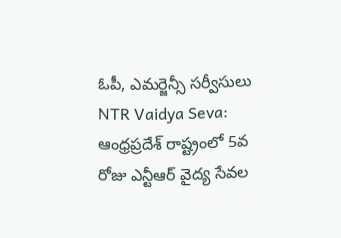ఓపీ, ఎమర్జెన్సీ సర్వీసులు
NTR Vaidya Seva: ఆంధ్రప్రదేశ్ రాష్ట్రంలో 5వ రోజు ఎన్టీఆర్ వైద్య సేవల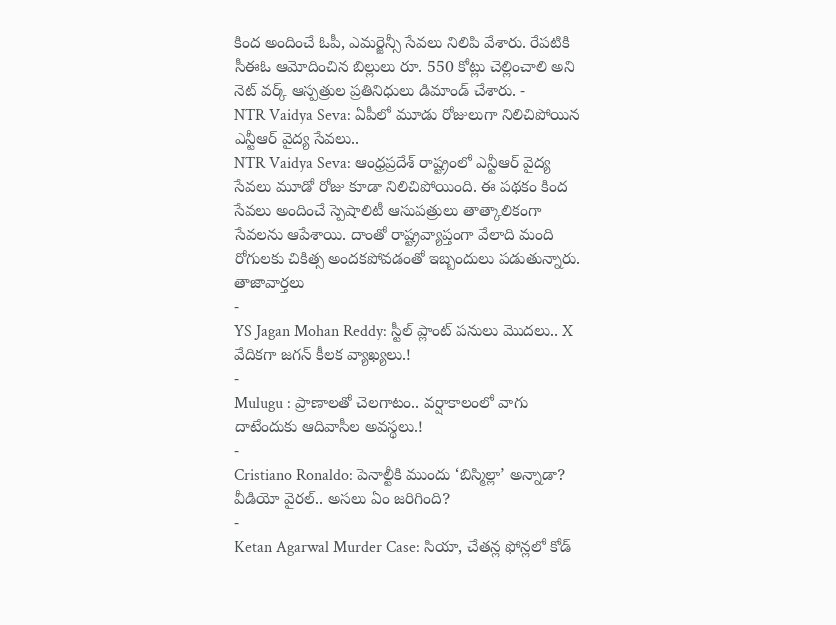కింద అందించే ఓపీ, ఎమర్జెన్సీ సేవలు నిలిపి వేశారు. రేపటికి సీఈఓ ఆమోదించిన బిల్లులు రూ. 550 కోట్లు చెల్లించాలి అని నెట్ వర్క్ ఆస్పత్రుల ప్రతినిధులు డిమాండ్ చేశారు. -
NTR Vaidya Seva: ఏపీలో మూడు రోజులుగా నిలిచిపోయిన ఎన్టీఆర్ వైద్య సేవలు..
NTR Vaidya Seva: ఆంధ్రప్రదేశ్ రాష్ట్రంలో ఎన్టీఆర్ వైద్య సేవలు మూడో రోజు కూడా నిలిచిపోయింది. ఈ పథకం కింద సేవలు అందించే స్పెషాలిటీ ఆసుపత్రులు తాత్కాలికంగా సేవలను ఆపేశాయి. దాంతో రాష్ట్రవ్యాప్తంగా వేలాది మంది రోగులకు చికిత్స అందకపోవడంతో ఇబ్బందులు పడుతున్నారు.
తాజావార్తలు
-
YS Jagan Mohan Reddy: స్టీల్ ప్లాంట్ పనులు మొదలు.. X వేదికగా జగన్ కీలక వ్యాఖ్యలు.!
-
Mulugu : ప్రాణాలతో చెలగాటం.. వర్షాకాలంలో వాగు దాటేందుకు ఆదివాసీల అవస్థలు.!
-
Cristiano Ronaldo: పెనాల్టీకి ముందు ‘బిస్మిల్లా’ అన్నాడా? వీడియో వైరల్.. అసలు ఏం జరిగింది?
-
Ketan Agarwal Murder Case: సియా, చేతన్ల ఫోన్లలో కోడ్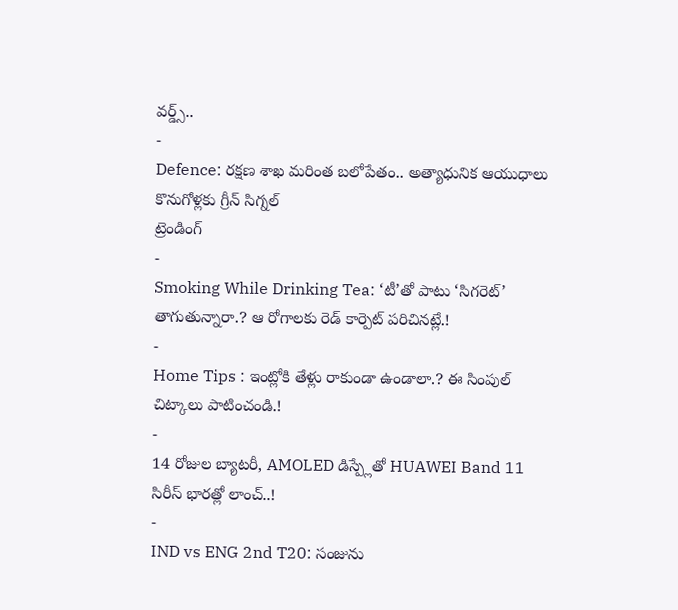వర్డ్స్..
-
Defence: రక్షణ శాఖ మరింత బలోపేతం.. అత్యాధునిక ఆయుధాలు కొనుగోళ్లకు గ్రీన్ సిగ్నల్
ట్రెండింగ్
-
Smoking While Drinking Tea: ‘టీ’తో పాటు ‘సిగరెట్’ తాగుతున్నారా.? ఆ రోగాలకు రెడ్ కార్పెట్ పరిచినట్లే.!
-
Home Tips : ఇంట్లోకి తేళ్లు రాకుండా ఉండాలా.? ఈ సింపుల్ చిట్కాలు పాటించండి.!
-
14 రోజుల బ్యాటరీ, AMOLED డిస్ప్లేతో HUAWEI Band 11 సిరీస్ భారత్లో లాంచ్..!
-
IND vs ENG 2nd T20: సంజును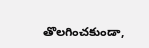తొలగించకుండా,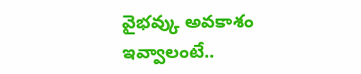వైభవ్కు అవకాశం ఇవ్వాలంటే..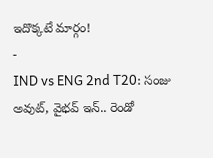ఇదొక్కటే మార్గం!
-
IND vs ENG 2nd T20: సంజు అవుట్, వైభవ్ ఇన్.. రెండో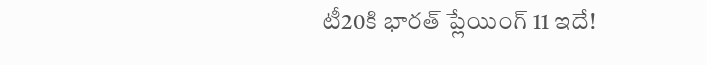టీ20కి భారత్ ప్లేయింగ్ 11 ఇదే!